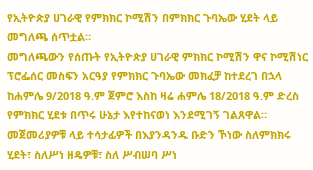የኢትዮጵያ ሀገራዊ የምክክር ኮሚሽን በምክክር ጉባኤው ሂደት ላይ መግለጫ ሰጥቷል።
መግለጫውን የሰጡት የኢትዮጵያ ሀገራዊ ምክክር ኮሚሽን ዋና ኮሚሽነር ፕሮፌሰር መስፍን አርዓያ የምክክር ጉባኤው መክፈቻ ከተደረገ በኋላ ከሐምሌ 9/2018 ዓ.ም ጀምሮ እስከ ዛሬ ሐምሌ 18/2018 ዓ.ም ድረስ የምክክር ሂደቱ በጥሩ ሁኔታ እየተከናወነ እንደሚገኝ ገልጸዋል።
መጀመሪያዎቹ ላይ ተሳታፊዎች በእያንዳንዱ ቡድን ኾነው ስለምክክሩ ሂደት፣ ስለሥነ ዘዴዎቹ፣ ስለ ሥብሠባ ሥነ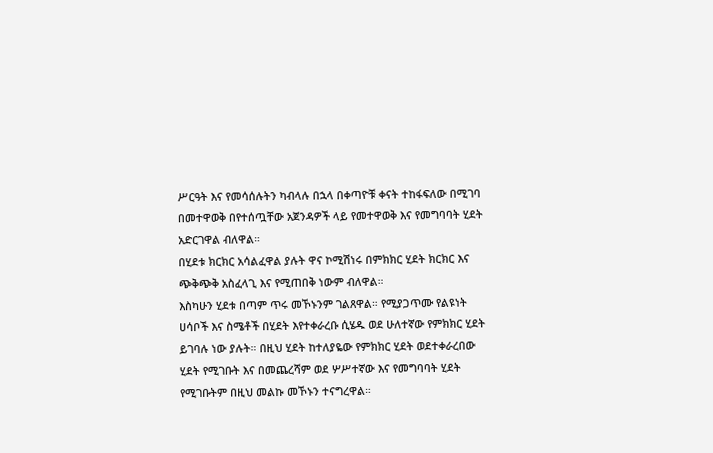ሥርዓት እና የመሳሰሉትን ካብላሉ በኋላ በቀጣዮቹ ቀናት ተከፋፍለው በሚገባ በመተዋወቅ በየተሰጧቸው አጀንዳዎች ላይ የመተዋወቅ እና የመግባባት ሂደት አድርገዋል ብለዋል።
በሂደቱ ክርክር አሳልፈዋል ያሉት ዋና ኮሚሽነሩ በምክክር ሂደት ክርክር እና ጭቅጭቅ አስፈላጊ እና የሚጠበቅ ነውም ብለዋል።
እስካሁን ሂደቱ በጣም ጥሩ መኾኑንም ገልጸዋል። የሚያጋጥሙ የልዩነት ሀሳቦች እና ስሜቶች በሂደት እየተቀራረቡ ሲሄዱ ወደ ሁለተኛው የምክክር ሂደት ይገባሉ ነው ያሉት። በዚህ ሂደት ከተለያዬው የምክክር ሂደት ወደተቀራረበው ሂደት የሚገቡት እና በመጨረሻም ወደ ሦሥተኛው እና የመግባባት ሂደት የሚገቡትም በዚህ መልኩ መኾኑን ተናግረዋል።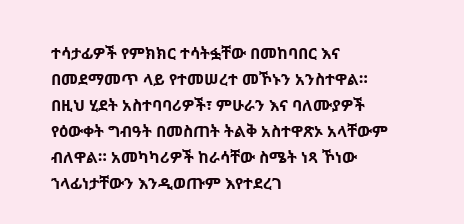ተሳታፊዎች የምክክር ተሳትፏቸው በመከባበር እና በመደማመጥ ላይ የተመሠረተ መኾኑን አንስተዋል። በዚህ ሂደት አስተባባሪዎች፣ ምሁራን እና ባለሙያዎች የዕውቀት ግብዓት በመስጠት ትልቅ አስተዋጽኦ አላቸውም ብለዋል። አመካካሪዎች ከራሳቸው ስሜት ነጻ ኾነው ኀላፊነታቸውን እንዲወጡም እየተደረገ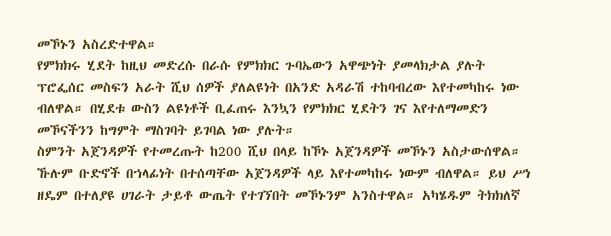መኾኑን አስረድተዋል።
የምክክሩ ሂደት ከዚህ መድረሱ በራሱ የምክክር ጉባኤውን አዋጭነት ያመላክታል ያሉት ፕሮፌሰር መስፍን አራት ሺህ ሰዎች ያለልዩነት በአንድ አዳራሽ ተከባብረው እየተመካከሩ ነው ብለዋል። በሂደቱ ውስን ልዩነቶች ቢፈጠሩ እንኳን የምክክር ሂደትን ገና እየተለማመድን መኾናችንን ከግምት ማስገባት ይገባል ነው ያሉት።
ስምንት አጀንዳዎች የተመረጡት ከ200 ሺህ በላይ ከኾኑ አጀንዳዎች መኾኑን አስታውሰዋል።
ኹሉም ቡድኖች በኀላፊነት በተሰጣቸው አጀንዳዎች ላይ እየተመካከሩ ነውም ብለዋል። ይህ ሥነ ዘዴም በተለያዩ ሀገራት ታይቶ ውጤት የተገኘበት መኾኑንም አንስተዋል። አካሄዱም ትክክለኛ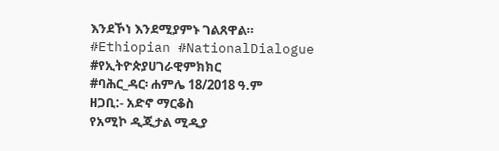እንደኾነ እንደሚያምኑ ገልጸዋል።
#Ethiopian #NationalDialogue #የኢትዮጵያሀገራዊምክክር
#ባሕር_ዳር፡ ሐምሌ 18/2018 ዓ.ም
ዘጋቢ:- አድኖ ማርቆስ
የአሚኮ ዲጂታል ሚዲያ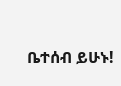ቤተሰብ ይሁኑ!